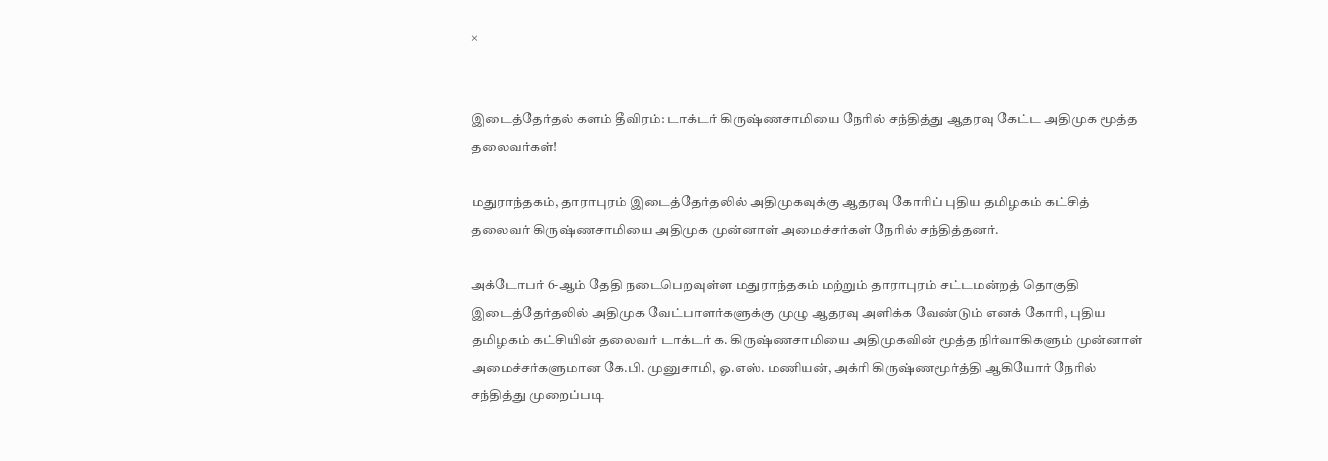×


இடைத்தேர்தல் களம் தீவிரம்: டாக்டர் கிருஷ்ணசாமியை நேரில் சந்தித்து ஆதரவு கேட்ட அதிமுக மூத்த தலைவர்கள்!

மதுராந்தகம், தாராபுரம் இடைத்தேர்தலில் அதிமுகவுக்கு ஆதரவு கோரிப் புதிய தமிழகம் கட்சித் தலைவர் கிருஷ்ணசாமியை அதிமுக முன்னாள் அமைச்சர்கள் நேரில் சந்தித்தனர்.

அக்டோபர் 6-ஆம் தேதி நடைபெறவுள்ள மதுராந்தகம் மற்றும் தாராபுரம் சட்டமன்றத் தொகுதி இடைத்தேர்தலில் அதிமுக வேட்பாளர்களுக்கு முழு ஆதரவு அளிக்க வேண்டும் எனக் கோரி, புதிய தமிழகம் கட்சியின் தலைவர் டாக்டர் க. கிருஷ்ணசாமியை அதிமுகவின் மூத்த நிர்வாகிகளும் முன்னாள் அமைச்சர்களுமான கே.பி. முனுசாமி, ஓ.எஸ். மணியன், அக்ரி கிருஷ்ணமூர்த்தி ஆகியோர் நேரில் சந்தித்து முறைப்படி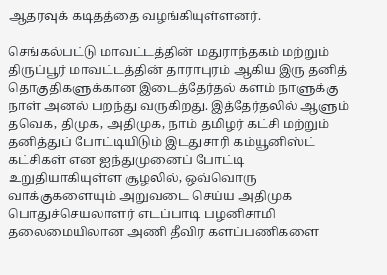ஆதரவுக் கடிதத்தை வழங்கியுள்ளனர்.

செங்கல்பட்டு மாவட்டத்தின் மதுராந்தகம் மற்றும் திருப்பூர் மாவட்டத்தின் தாராபுரம் ஆகிய இரு தனித் தொகுதிகளுக்கான இடைத்தேர்தல் களம் நாளுக்கு நாள் அனல் பறந்து வருகிறது. இத்தேர்தலில் ஆளும் தவெக, திமுக, அதிமுக, நாம் தமிழர் கட்சி மற்றும் தனித்துப் போட்டியிடும் இடதுசாரி கம்யூனிஸ்ட் கட்சிகள் என ஐந்துமுனைப் போட்டி உறுதியாகியுள்ள சூழலில், ஒவ்வொரு வாக்குகளையும் அறுவடை செய்ய அதிமுக பொதுச்செயலாளர் எடப்பாடி பழனிசாமி தலைமையிலான அணி தீவிர களப்பணிகளை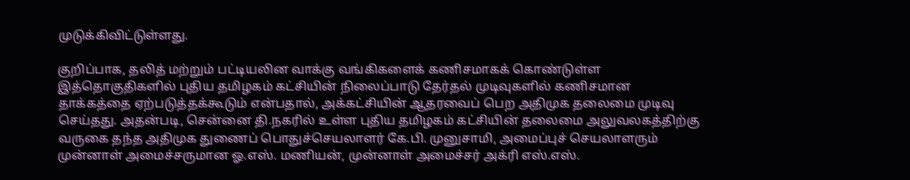முடுக்கிவிட்டுள்ளது.

குறிப்பாக, தலித் மற்றும் பட்டியலின வாக்கு வங்கிகளைக் கணிசமாகக் கொண்டுள்ள இத்தொகுதிகளில் புதிய தமிழகம் கட்சியின் நிலைப்பாடு தேர்தல் முடிவுகளில் கணிசமான தாக்கத்தை ஏற்படுத்தக்கூடும் என்பதால், அக்கட்சியின் ஆதரவைப் பெற அதிமுக தலைமை முடிவு செய்தது. அதன்படி, சென்னை தி.நகரில் உள்ள புதிய தமிழகம் கட்சியின் தலைமை அலுவலகத்திற்கு வருகை தந்த அதிமுக துணைப் பொதுச்செயலாளர் கே.பி. முனுசாமி, அமைப்புச் செயலாளரும் முன்னாள் அமைச்சருமான ஓ.எஸ். மணியன், முன்னாள் அமைச்சர் அக்ரி எஸ்.எஸ்.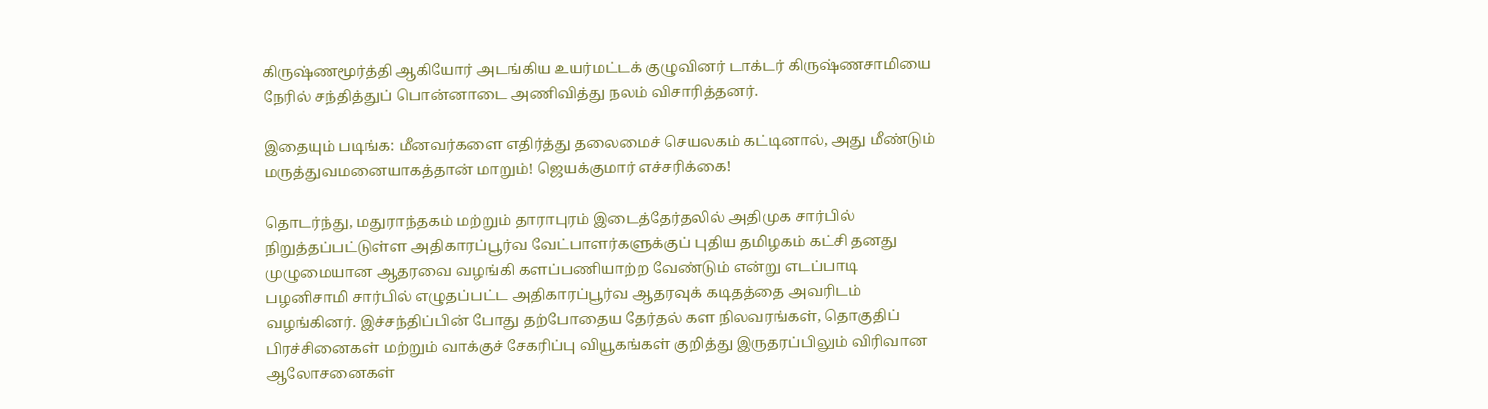கிருஷ்ணமூர்த்தி ஆகியோர் அடங்கிய உயர்மட்டக் குழுவினர் டாக்டர் கிருஷ்ணசாமியை நேரில் சந்தித்துப் பொன்னாடை அணிவித்து நலம் விசாரித்தனர்.

இதையும் படிங்க: மீனவர்களை எதிர்த்து தலைமைச் செயலகம் கட்டினால், அது மீண்டும் மருத்துவமனையாகத்தான் மாறும்! ஜெயக்குமார் எச்சரிக்கை!

தொடர்ந்து, மதுராந்தகம் மற்றும் தாராபுரம் இடைத்தேர்தலில் அதிமுக சார்பில் நிறுத்தப்பட்டுள்ள அதிகாரப்பூர்வ வேட்பாளர்களுக்குப் புதிய தமிழகம் கட்சி தனது முழுமையான ஆதரவை வழங்கி களப்பணியாற்ற வேண்டும் என்று எடப்பாடி பழனிசாமி சார்பில் எழுதப்பட்ட அதிகாரப்பூர்வ ஆதரவுக் கடிதத்தை அவரிடம் வழங்கினர். இச்சந்திப்பின் போது தற்போதைய தேர்தல் கள நிலவரங்கள், தொகுதிப் பிரச்சினைகள் மற்றும் வாக்குச் சேகரிப்பு வியூகங்கள் குறித்து இருதரப்பிலும் விரிவான ஆலோசனைகள்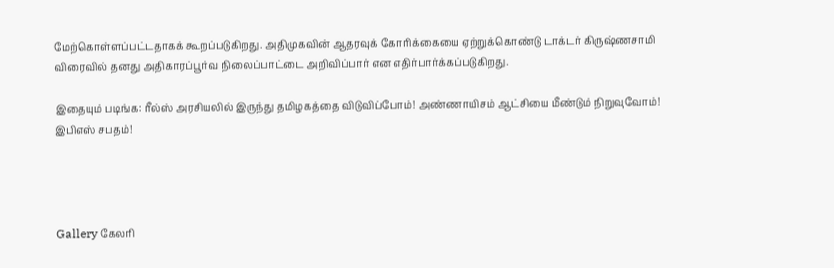மேற்கொள்ளப்பட்டதாகக் கூறப்படுகிறது. அதிமுகவின் ஆதரவுக் கோரிக்கையை ஏற்றுக்கொண்டு டாக்டர் கிருஷ்ணசாமி விரைவில் தனது அதிகாரப்பூர்வ நிலைப்பாட்டை அறிவிப்பார் என எதிர்பார்க்கப்படுகிறது.

இதையும் படிங்க: ரீல்ஸ் அரசியலில் இருந்து தமிழகத்தை விடுவிப்போம்! அண்ணாயிசம் ஆட்சியை மீண்டும் நிறுவுவோம்! இபிஎஸ் சபதம்!




Gallery கேலரி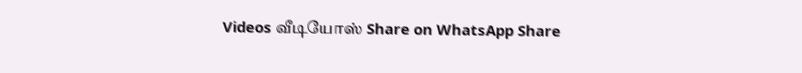Videos வீடியோஸ் Share on WhatsApp Share